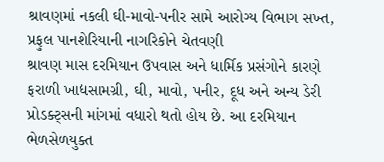શ્રાવણમાં નકલી ઘી-માવો-પનીર સામે આરોગ્ય વિભાગ સખ્ત, પ્રફુલ પાનશેરિયાની નાગરિકોને ચેતવણી
શ્રાવણ માસ દરમિયાન ઉપવાસ અને ધાર્મિક પ્રસંગોને કારણે ફરાળી ખાદ્યસામગ્રી, ઘી, માવો, પનીર, દૂધ અને અન્ય ડેરી પ્રોડક્ટ્સની માંગમાં વધારો થતો હોય છે. આ દરમિયાન ભેળસેળયુક્ત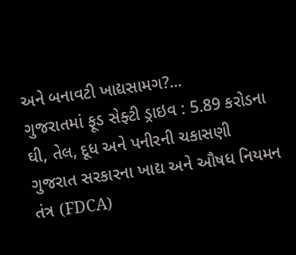અને બનાવટી ખાદ્યસામગ?...
ગુજરાતમાં ફૂડ સેફ્ટી ડ્રાઇવ : 5.89 કરોડના ઘી, તેલ, દૂધ અને પનીરની ચકાસણી
ગુજરાત સરકારના ખાદ્ય અને ઔષધ નિયમન તંત્ર (FDCA)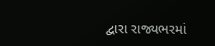દ્વારા રાજ્યભરમાં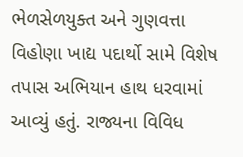ભેળસેળયુક્ત અને ગુણવત્તા વિહોણા ખાદ્ય પદાર્થો સામે વિશેષ તપાસ અભિયાન હાથ ધરવામાં આવ્યું હતું. રાજ્યના વિવિધ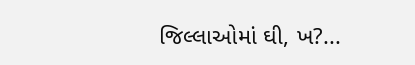જિલ્લાઓમાં ઘી, ખ?...